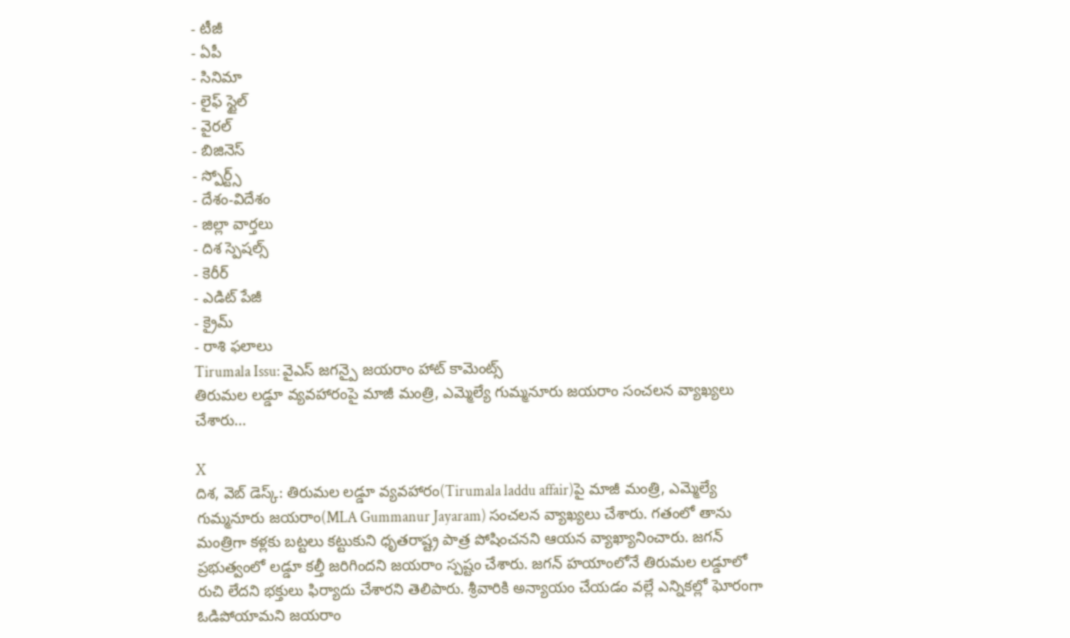- టీజీ
- ఏపీ
- సినిమా
- లైఫ్ స్టైల్
- వైరల్
- బిజినెస్
- స్పోర్ట్స్
- దేశం-విదేశం
- జిల్లా వార్తలు
- దిశ స్పెషల్స్
- కెరీర్
- ఎడిట్ పేజీ
- క్రైమ్
- రాశి ఫలాలు
Tirumala Issu: వైఎస్ జగన్పై జయరాం హాట్ కామెంట్స్
తిరుమల లడ్డూ వ్యవహారంపై మాజీ మంత్రి, ఎమ్మెల్యే గుమ్మనూరు జయరాం సంచలన వ్యాఖ్యలు చేశారు...

X
దిశ, వెబ్ డెస్క్: తిరుమల లడ్డూ వ్యవహారం(Tirumala laddu affair)పై మాజీ మంత్రి, ఎమ్మెల్యే గుమ్మనూరు జయరాం(MLA Gummanur Jayaram) సంచలన వ్యాఖ్యలు చేశారు. గతంలో తాను మంత్రిగా కళ్లకు బట్టలు కట్టుకుని ధృతరాష్ట్ర పాత్ర పోషించనని ఆయన వ్యాఖ్యానించారు. జగన్ ప్రభుత్వంలో లడ్డూ కల్తీ జరిగిందని జయరాం స్పష్టం చేశారు. జగన్ హయాంలోనే తిరుమల లడ్డూలో రుచి లేదని భక్తులు ఫిర్యాదు చేశారని తెలిపారు. శ్రీవారికి అన్యాయం చేయడం వల్లే ఎన్నికల్లో ఘోరంగా ఓడిపోయామని జయరాం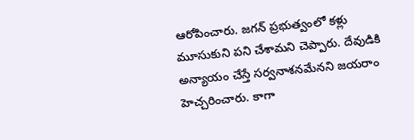ఆరోపించారు. జగన్ ప్రభుత్వంలో కళ్లు మూసుకుని పని చేశామని చెప్పారు. దేవుడికి అన్యాయం చేస్తే సర్వనాశనమేనని జయరాం హెచ్చరించారు. కాగా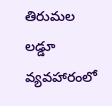తిరుమల లడ్డూ వ్యవహారంలో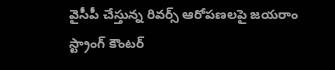వైసీపీ చేస్తున్న రివర్స్ ఆరోపణలపై జయరాం స్ట్రాంగ్ కౌంటర్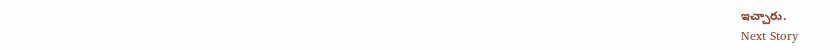ఇచ్చారు.
Next Story